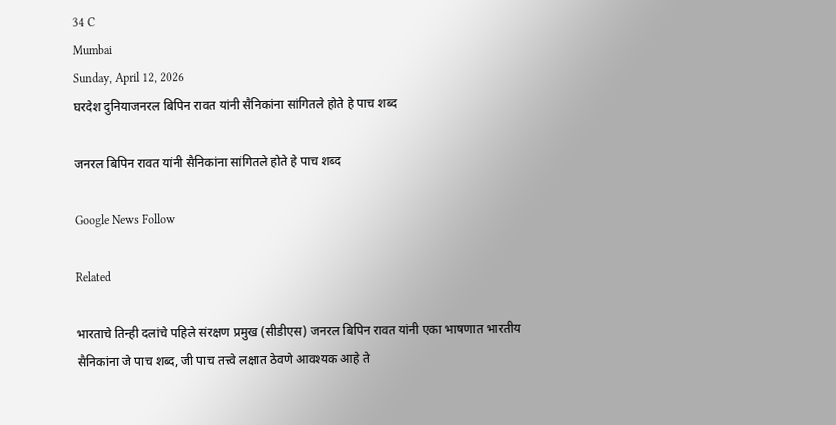34 C
Mumbai
Sunday, April 12, 2026
घरदेश दुनियाजनरल बिपिन रावत यांनी सैनिकांना सांगितले होते हे पाच शब्द

जनरल बिपिन रावत यांनी सैनिकांना सांगितले होते हे पाच शब्द

Google News Follow

Related

भारताचे तिन्ही दलांचे पहिले संरक्षण प्रमुख (सीडीएस) जनरल बिपिन रावत यांनी एका भाषणात भारतीय सैनिकांना जे पाच शब्द, जी पाच तत्त्वे लक्षात ठेवणे आवश्यक आहे ते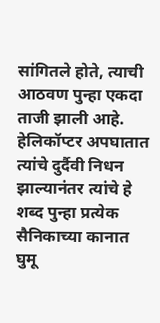सांगितले होते, त्याची आठवण पुन्हा एकदा ताजी झाली आहे. हेलिकॉप्टर अपघातात त्यांचे दुर्दैवी निधन झाल्यानंतर त्यांचे हे शब्द पुन्हा प्रत्येक सैनिकाच्या कानात घुमू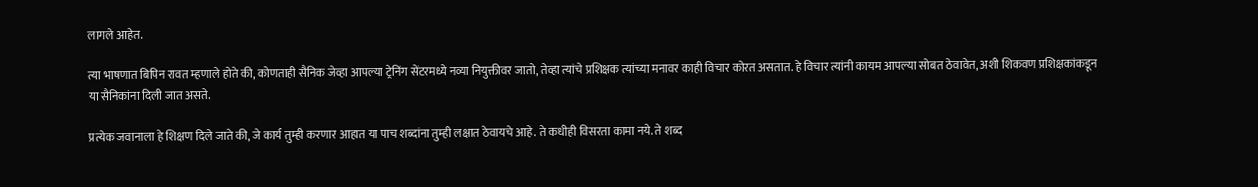लागले आहेत.

त्या भाषणात बिपिन रावत म्हणाले होते की, कोणताही सैनिक जेव्हा आपल्या ट्रेनिंग सेंटरमध्ये नव्या नियुक्तीवर जातो, तेव्हा त्यांचे प्रशिक्षक त्यांच्या मनावर काही विचार कोरत असतात. हे विचार त्यांनी कायम आपल्या सोबत ठेवावेत, अशी शिकवण प्रशिक्षकांकडून या सैनिकांना दिली जात असते.

प्रत्येक जवानाला हे शिक्षण दिले जाते की, जे कार्य तुम्ही करणार आहात या पाच शब्दांना तुम्ही लक्षात ठेवायचे आहे. ते कधीही विसरता कामा नये. ते शब्द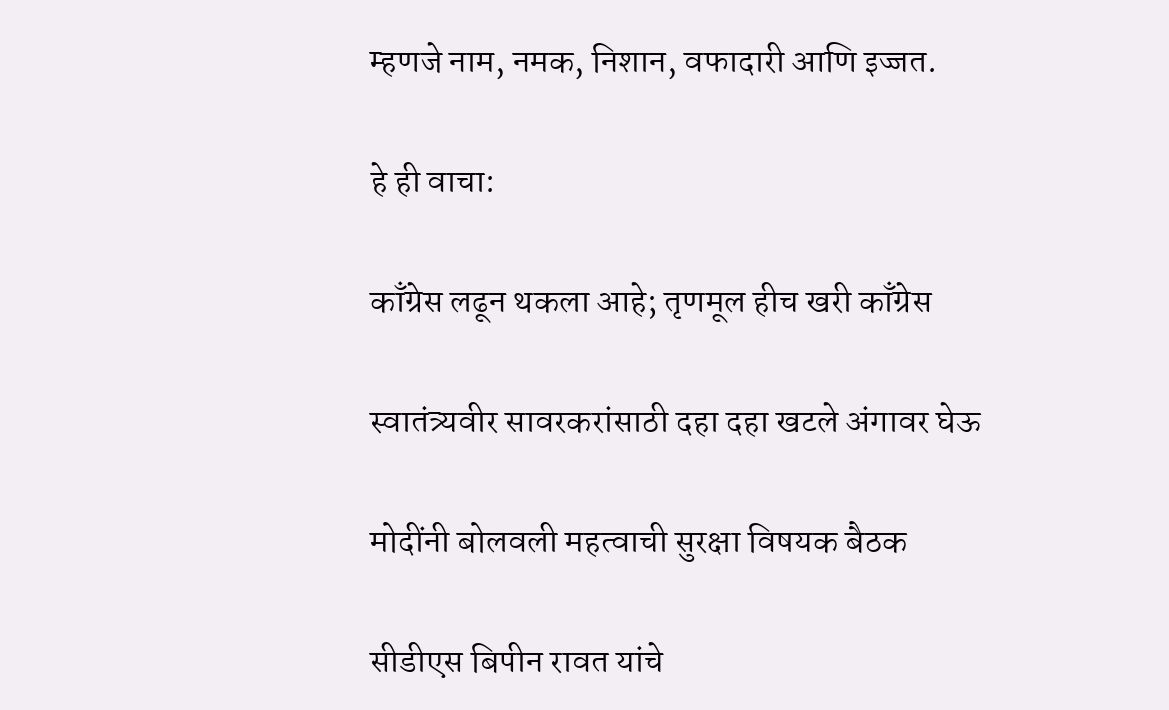म्हणजे नाम, नमक, निशान, वफादारी आणि इज्जत.

हे ही वाचा:

काँग्रेस लढून थकला आहे; तृणमूल हीच खरी काँग्रेस

स्वातंत्र्यवीर सावरकरांसाठी दहा दहा खटले अंगावर घेऊ

मोदींनी बोलवली महत्वाची सुरक्षा विषयक बैठक

सीडीएस बिपीन रावत यांचे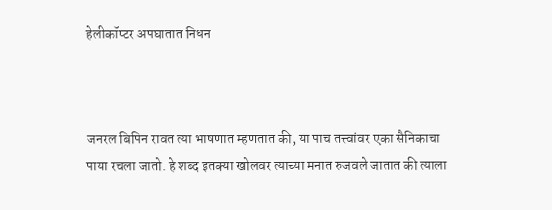हेलीकॉप्टर अपघातात निधन



जनरल बिपिन रावत त्या भाषणात म्हणतात की, या पाच तत्त्वांवर एका सैनिकाचा पाया रचला जातो. हे शब्द इतक्या खोलवर त्याच्या मनात रुजवले जातात की त्याला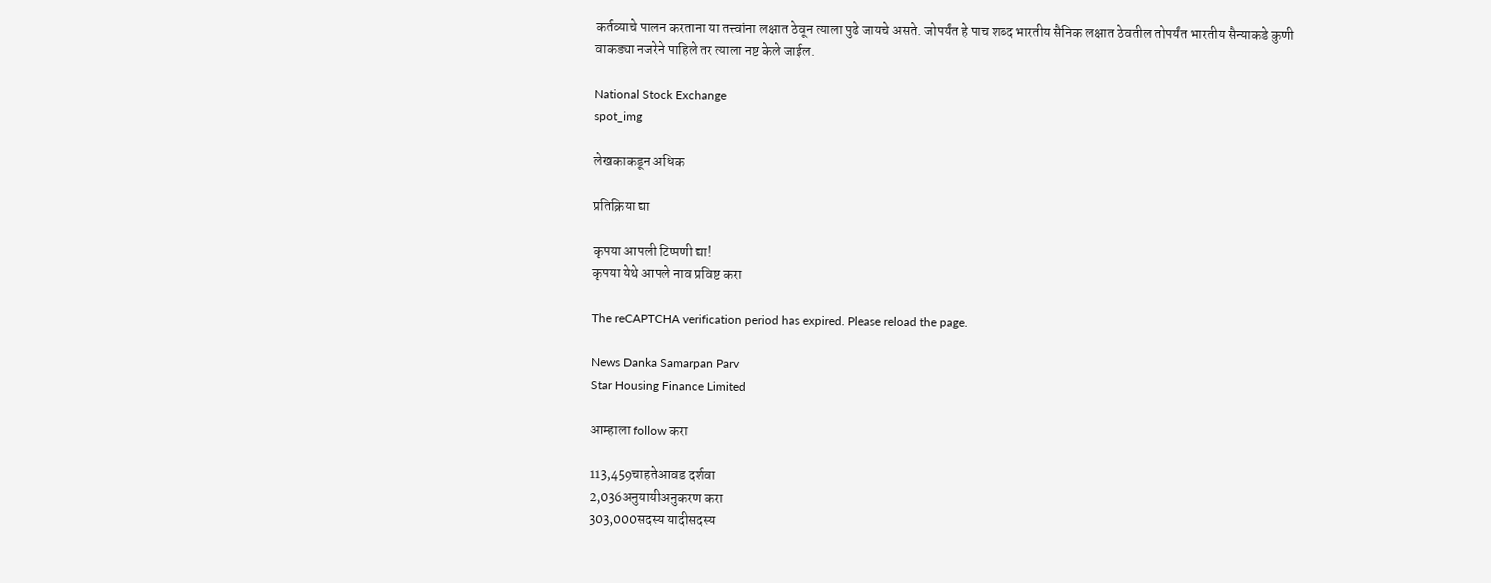कर्तव्याचे पालन करताना या तत्त्वांना लक्षात ठेवून त्याला पुढे जायचे असते. जोपर्यंत हे पाच शब्द भारतीय सैनिक लक्षात ठेवतील तोपर्यंत भारतीय सैन्याकडे कुणी वाकड्या नजरेने पाहिले तर त्याला नष्ट केले जाईल.

National Stock Exchange
spot_img

लेखकाकडून अधिक

प्रतिक्रिया द्या

कृपया आपली टिप्पणी द्या!
कृपया येथे आपले नाव प्रविष्ट करा

The reCAPTCHA verification period has expired. Please reload the page.

News Danka Samarpan Parv
Star Housing Finance Limited

आम्हाला follow करा

113,459चाहतेआवड दर्शवा
2,036अनुयायीअनुकरण करा
303,000सदस्य यादीसदस्य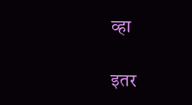व्हा

इतर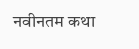नवीनतम कथा